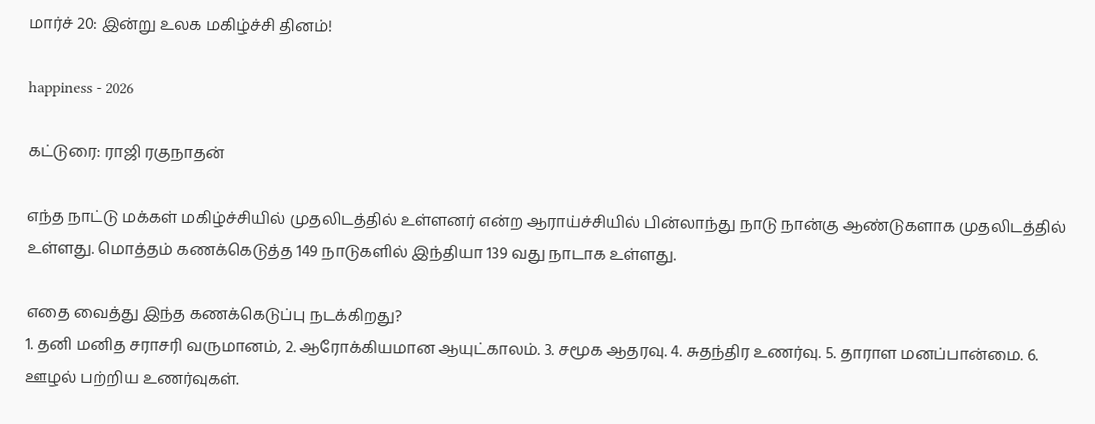மார்ச் 20: இன்று உலக மகிழ்ச்சி தினம்!

happiness - 2026

கட்டுரை: ராஜி ரகுநாதன்

எந்த நாட்டு மக்கள் மகிழ்ச்சியில் முதலிடத்தில் உள்ளனர் என்ற ஆராய்ச்சியில் பின்லாந்து நாடு நான்கு ஆண்டுகளாக முதலிடத்தில் உள்ளது. மொத்தம் கணக்கெடுத்த 149 நாடுகளில் இந்தியா 139 வது நாடாக உள்ளது.

எதை வைத்து இந்த கணக்கெடுப்பு நடக்கிறது?
1. தனி மனித சராசரி வருமானம், 2. ஆரோக்கியமான ஆயுட்காலம். 3. சமூக ஆதரவு. 4. சுதந்திர உணர்வு. 5. தாராள மனப்பான்மை. 6. ஊழல் பற்றிய உணர்வுகள்.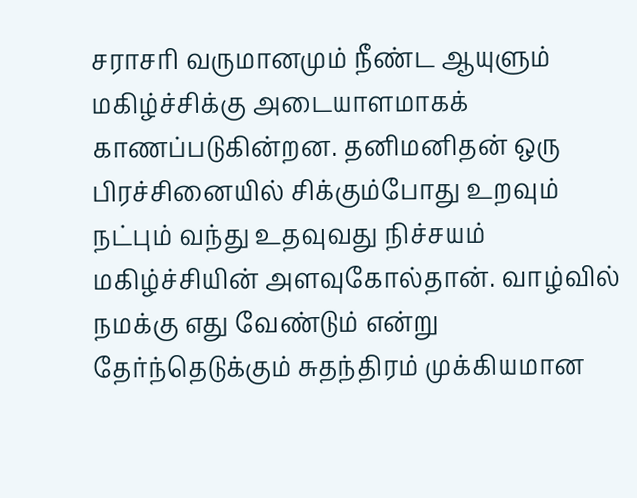சராசரி வருமானமும் நீண்ட ஆயுளும் மகிழ்ச்சிக்கு அடையாளமாகக் காணப்படுகின்றன. தனிமனிதன் ஒரு பிரச்சினையில் சிக்கும்போது உறவும் நட்பும் வந்து உதவுவது நிச்சயம் மகிழ்ச்சியின் அளவுகோல்தான். வாழ்வில் நமக்கு எது வேண்டும் என்று தேர்ந்தெடுக்கும் சுதந்திரம் முக்கியமான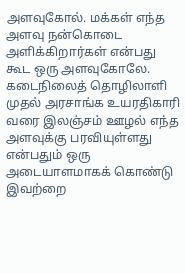அளவுகோல். மக்கள் எந்த அளவு நன்கொடை அளிக்கிறார்கள் என்பது கூட ஒரு அளவுகோலே. கடைநிலைத் தொழிலாளி முதல் அரசாங்க உயரதிகாரி வரை இலஞ்சம் ஊழல் எந்த அளவுக்கு பரவியுள்ளது என்பதும் ஒரு அடையாளமாகக் கொண்டு இவற்றை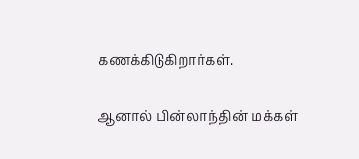கணக்கிடுகிறார்கள்.

ஆனால் பின்லாந்தின் மக்கள்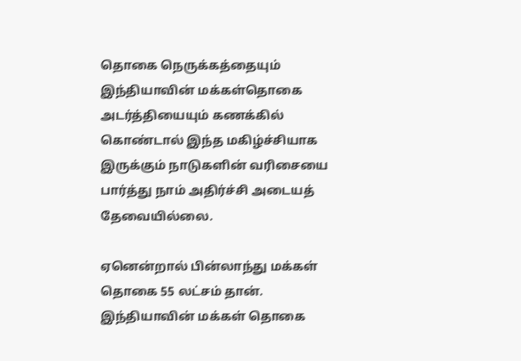தொகை நெருக்கத்தையும் இந்தியாவின் மக்கள்தொகை அடர்த்தியையும் கணக்கில் கொண்டால் இந்த மகிழ்ச்சியாக இருக்கும் நாடுகளின் வரிசையை பார்த்து நாம் அதிர்ச்சி அடையத் தேவையில்லை.

ஏனென்றால் பின்லாந்து மக்கள் தொகை 55 லட்சம் தான். இந்தியாவின் மக்கள் தொகை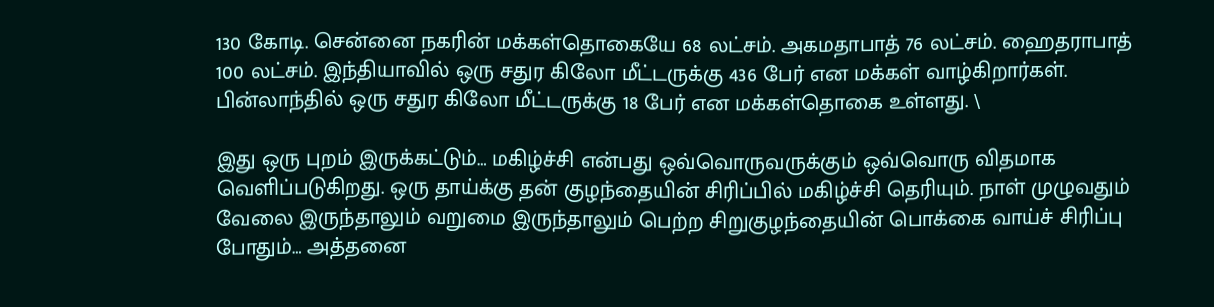130 கோடி. சென்னை நகரின் மக்கள்தொகையே 68 லட்சம். அகமதாபாத் 76 லட்சம். ஹைதராபாத் 100 லட்சம். இந்தியாவில் ஒரு சதுர கிலோ மீட்டருக்கு 436 பேர் என மக்கள் வாழ்கிறார்கள். பின்லாந்தில் ஒரு சதுர கிலோ மீட்டருக்கு 18 பேர் என மக்கள்தொகை உள்ளது. \

இது ஒரு புறம் இருக்கட்டும்… மகிழ்ச்சி என்பது ஒவ்வொருவருக்கும் ஒவ்வொரு விதமாக வெளிப்படுகிறது. ஒரு தாய்க்கு தன் குழந்தையின் சிரிப்பில் மகிழ்ச்சி தெரியும். நாள் முழுவதும் வேலை இருந்தாலும் வறுமை இருந்தாலும் பெற்ற சிறுகுழந்தையின் பொக்கை வாய்ச் சிரிப்பு போதும்… அத்தனை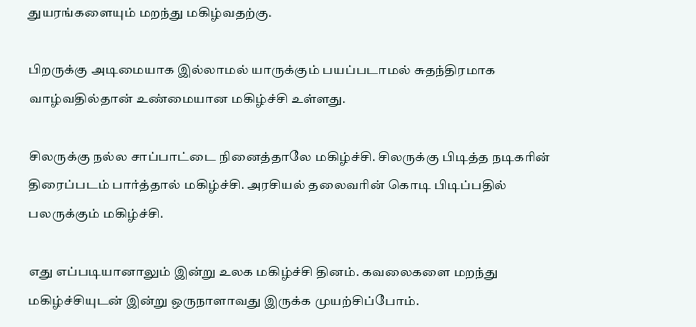துயரங்களையும் மறந்து மகிழ்வதற்கு.

பிறருக்கு அடிமையாக இல்லாமல் யாருக்கும் பயப்படாமல் சுதந்திரமாக வாழ்வதில்தான் உண்மையான மகிழ்ச்சி உள்ளது.

சிலருக்கு நல்ல சாப்பாட்டை நினைத்தாலே மகிழ்ச்சி. சிலருக்கு பிடித்த நடிகரின் திரைப்படம் பார்த்தால் மகிழ்ச்சி. அரசியல் தலைவரின் கொடி பிடிப்பதில் பலருக்கும் மகிழ்ச்சி.

எது எப்படியானாலும் இன்று உலக மகிழ்ச்சி தினம். கவலைகளை மறந்து மகிழ்ச்சியுடன் இன்று ஒருநாளாவது இருக்க முயற்சிப்போம்.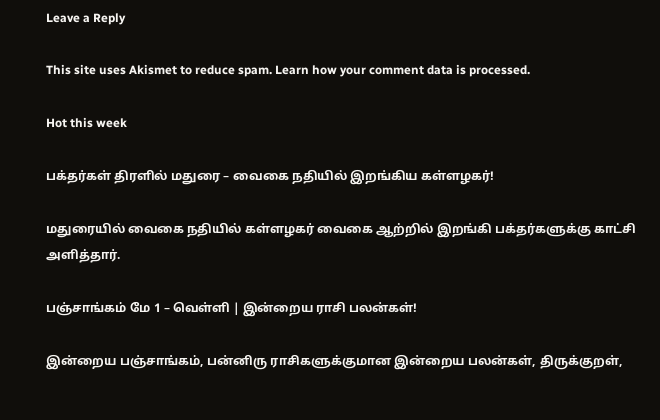Leave a Reply

This site uses Akismet to reduce spam. Learn how your comment data is processed.

Hot this week

பக்தர்கள் திரளில் மதுரை – வைகை நதியில் இறங்கிய கள்ளழகர்!

மதுரையில் வைகை நதியில் கள்ளழகர் வைகை ஆற்றில் இறங்கி பக்தர்களுக்கு காட்சி அளித்தார்.

பஞ்சாங்கம் மே 1 – வெள்ளி | இன்றைய ராசி பலன்கள்!

இன்றைய பஞ்சாங்கம், பன்னிரு ராசிகளுக்குமான இன்றைய பலன்கள், திருக்குறள்,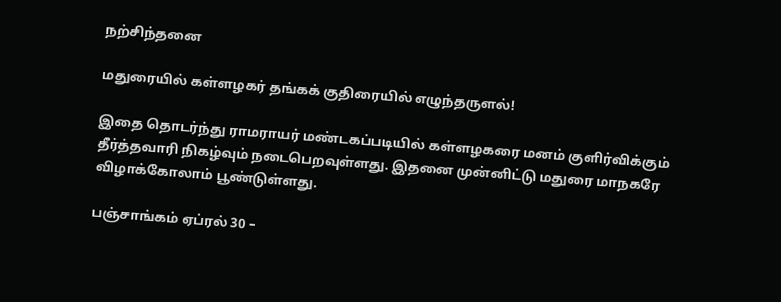நற்சிந்தனை

மதுரையில் கள்ளழகர் தங்கக் குதிரையில் எழுந்தருளல்!

இதை தொடர்ந்து ராமராயர் மண்டகப்படியில் கள்ளழகரை மனம் குளிர்விக்கும் தீர்த்தவாரி நிகழ்வும் நடைபெறவுள்ளது. இதனை முன்னிட்டு மதுரை மாநகரே விழாக்கோலாம் பூண்டுள்ளது.

பஞ்சாங்கம் ஏப்ரல் 30 –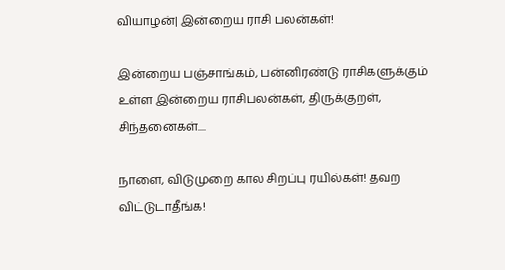வியாழன்| இன்றைய ராசி பலன்கள்!

இன்றைய பஞ்சாங்கம், பன்னிரண்டு ராசிகளுக்கும் உள்ள இன்றைய ராசிபலன்கள், திருக்குறள், சிந்தனைகள்....

நாளை, விடுமுறை கால சிறப்பு ரயில்கள்! தவற விட்டுடாதீங்க!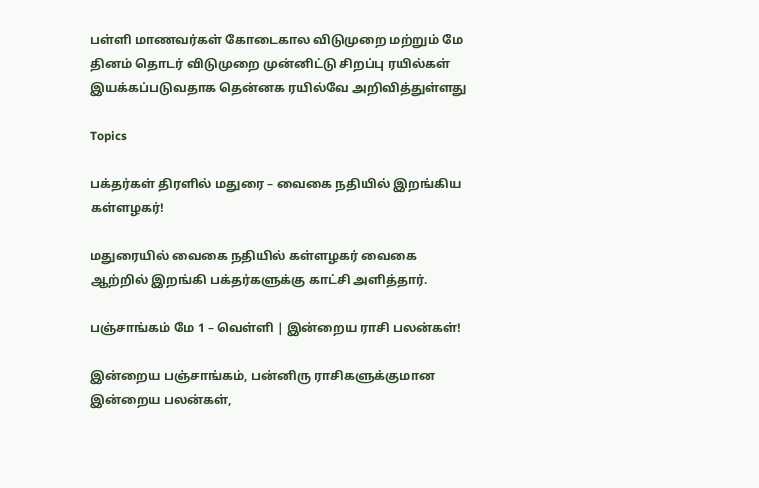பள்ளி மாணவர்கள் கோடைகால விடுமுறை மற்றும் மே தினம் தொடர் விடுமுறை முன்னிட்டு சிறப்பு ரயில்கள் இயக்கப்படுவதாக தென்னக ரயில்வே அறிவித்துள்ளது

Topics

பக்தர்கள் திரளில் மதுரை – வைகை நதியில் இறங்கிய கள்ளழகர்!

மதுரையில் வைகை நதியில் கள்ளழகர் வைகை ஆற்றில் இறங்கி பக்தர்களுக்கு காட்சி அளித்தார்.

பஞ்சாங்கம் மே 1 – வெள்ளி | இன்றைய ராசி பலன்கள்!

இன்றைய பஞ்சாங்கம், பன்னிரு ராசிகளுக்குமான இன்றைய பலன்கள்,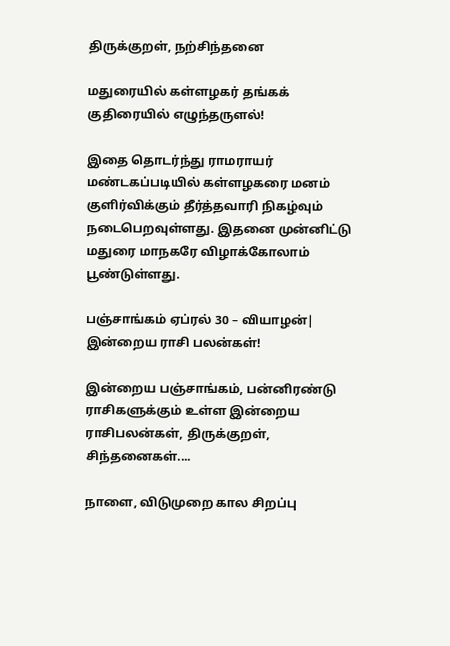திருக்குறள், நற்சிந்தனை

மதுரையில் கள்ளழகர் தங்கக் குதிரையில் எழுந்தருளல்!

இதை தொடர்ந்து ராமராயர் மண்டகப்படியில் கள்ளழகரை மனம் குளிர்விக்கும் தீர்த்தவாரி நிகழ்வும் நடைபெறவுள்ளது. இதனை முன்னிட்டு மதுரை மாநகரே விழாக்கோலாம் பூண்டுள்ளது.

பஞ்சாங்கம் ஏப்ரல் 30 – வியாழன்| இன்றைய ராசி பலன்கள்!

இன்றைய பஞ்சாங்கம், பன்னிரண்டு ராசிகளுக்கும் உள்ள இன்றைய ராசிபலன்கள், திருக்குறள், சிந்தனைகள்....

நாளை, விடுமுறை கால சிறப்பு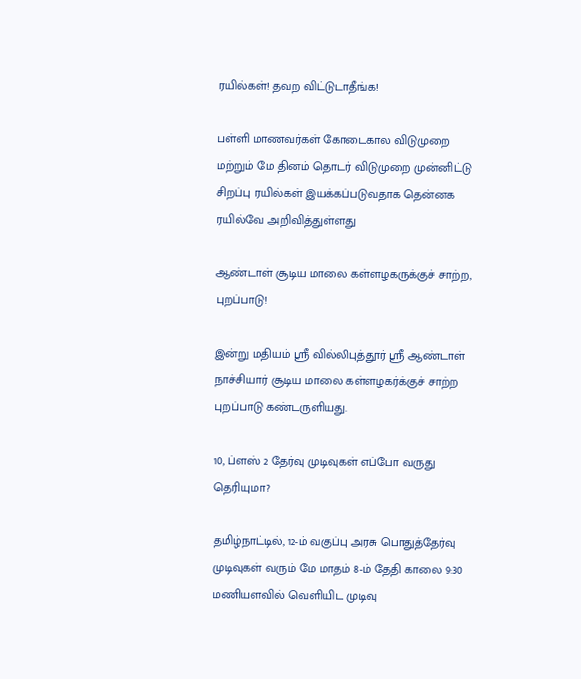ரயில்கள்! தவற விட்டுடாதீங்க!

பள்ளி மாணவர்கள் கோடைகால விடுமுறை மற்றும் மே தினம் தொடர் விடுமுறை முன்னிட்டு சிறப்பு ரயில்கள் இயக்கப்படுவதாக தென்னக ரயில்வே அறிவித்துள்ளது

ஆண்டாள் சூடிய மாலை கள்ளழகருக்குச் சாற்ற, புறப்பாடு!

இன்று மதியம் ஸ்ரீ வில்லிபுத்தூர் ஸ்ரீ ஆண்டாள் நாச்சியார் சூடிய மாலை கள்ளழகர்க்குச் சாற்ற புறப்பாடு கண்டருளியது.

10, ப்ளஸ் 2 தேர்வு முடிவுகள் எப்போ வருது தெரியுமா?

தமிழ்நாட்டில், 12-ம் வகுப்பு அரசு பொதுத்தேர்வு முடிவுகள் வரும் மே மாதம் 8-ம் தேதி காலை 9:30 மணியளவில் வெளியிட முடிவு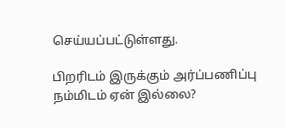செய்யப்பட்டுள்ளது.

பிறரிடம் இருக்கும் அர்ப்பணிப்பு நம்மிடம் ஏன் இல்லை?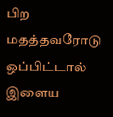பிற மதத்தவரோடு ஒப்பிட்டால் இளைய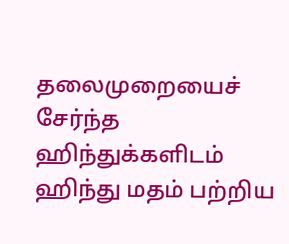தலைமுறையைச் சேர்ந்த ஹிந்துக்களிடம் ஹிந்து மதம் பற்றிய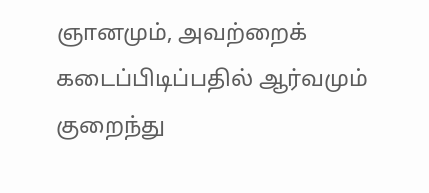ஞானமும், அவற்றைக் கடைப்பிடிப்பதில் ஆர்வமும் குறைந்து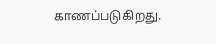காணப்படுகிறது.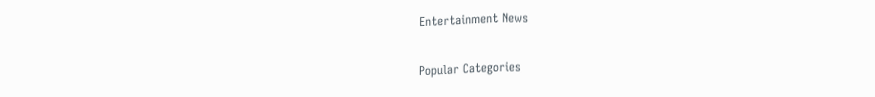Entertainment News

Popular Categories